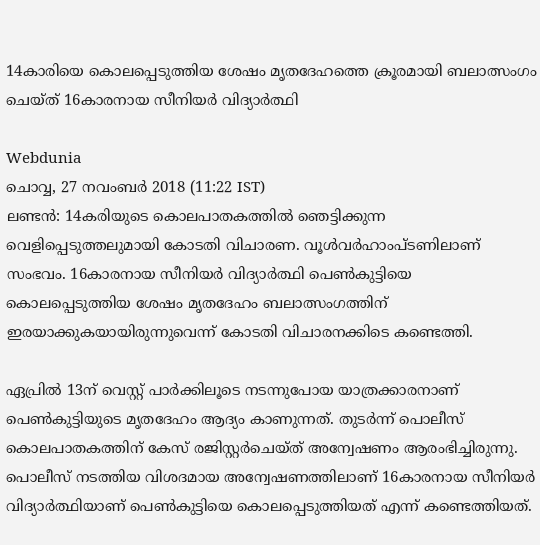14കാരിയെ കൊലപ്പെടുത്തിയ ശേഷം മൃതദേഹത്തെ ക്രൂരമായി ബലാത്സംഗം ചെയ്ത് 16കാരനായ സീനിയർ വിദ്യാർത്ഥി

Webdunia
ചൊവ്വ, 27 നവം‌ബര്‍ 2018 (11:22 IST)
ലണ്ടൻ: 14കരിയുടെ കൊലപാതകത്തിൽ ഞെട്ടിക്കുന്ന വെളിപ്പെടുത്തലുമായി കോടതി വിചാരണ. വൂള്‍വര്‍ഹാംപ്ടണിലാണ് സംഭവം. 16കാരനായ സീനിയർ വിദ്യാർത്ഥി പെൺകുട്ടിയെ കൊലപ്പെടുത്തിയ ശേഷം മൃതദേഹം ബലാത്സംഗത്തിന് ഇരയാക്കുകയായിരുന്നുവെന്ന് കോടതി വിചാരനക്കിടെ കണ്ടെത്തി.

ഏപ്രില്‍ 13ന് വെസ്റ്റ് പാര്‍ക്കിലൂടെ നടന്നുപോയ യാത്രക്കാരനാണ് പെൺകുട്ടിയുടെ മൃതദേഹം ആദ്യം കാണുന്നത്. തുടർന്ന് പൊലീസ് കൊലപാതകത്തിന് കേസ് രജിസ്റ്റർചെയ്ത് അന്വേഷണം ആരംഭിച്ചിരുന്നു. പൊലീസ് നടത്തിയ വിശദമായ അന്വേഷണത്തിലാണ് 16കാരനായ സീനിയർ വിദ്യാർത്ഥിയാണ് പെൺകുട്ടിയെ കൊലപ്പെടുത്തിയത് എന്ന് കണ്ടെത്തിയത്.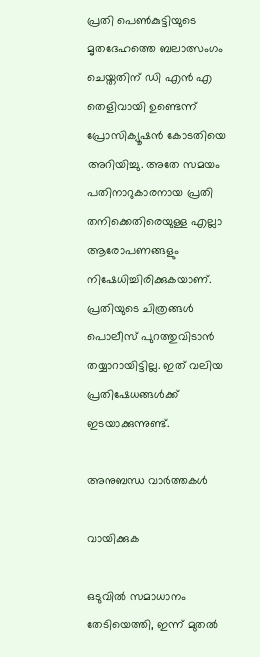പ്രതി പെൺകുട്ടിയുടെ മൃതദേഹത്തെ ബലാത്സംഗം ചെയ്തതിന് ഡി എൻ എ തെളിവായി ഉണ്ടെന്ന് പ്രോസിക്യൂഷൻ കോടതിയെ അറിയിച്ചു. അതേ സമയം പതിനാറുകാരനായ പ്രതി തനിക്കെതിരെയുള്ള എല്ലാ ആരോപണങ്ങളും നിഷേധിച്ചിരിക്കുകയാണ്. പ്രതിയുടെ ചിത്രങ്ങൾ പൊലീസ് പുറത്തുവിടാൻ തയ്യാറായിട്ടില്ല. ഇത് വലിയ പ്രതിഷേധങ്ങൾക്ക് ഇടയാക്കുന്നുണ്ട്.

അനുബന്ധ വാര്‍ത്തകള്‍

വായിക്കുക

ഒടുവില്‍ സമാധാനം തേടിയെത്തി, ഇന്ന് മുതല്‍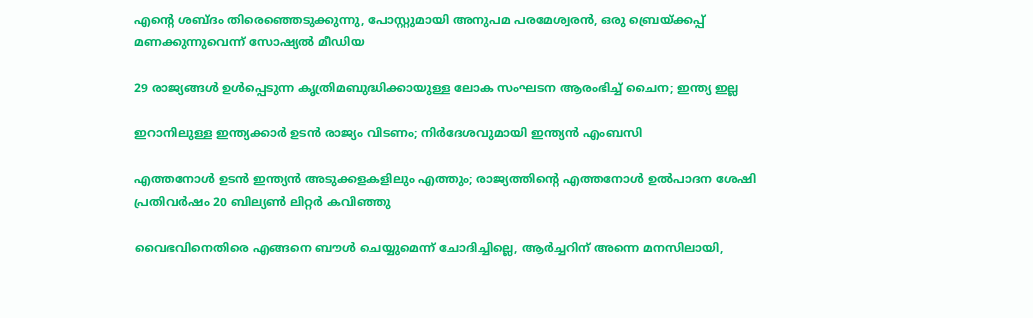എന്റെ ശബ്ദം തിരെഞ്ഞെടുക്കുന്നു, പോസ്റ്റുമായി അനുപമ പരമേശ്വരന്‍, ഒരു ബ്രെയ്ക്കപ്പ് മണക്കുന്നുവെന്ന് സോഷ്യല്‍ മീഡിയ

29 രാജ്യങ്ങള്‍ ഉള്‍പ്പെടുന്ന കൃത്രിമബുദ്ധിക്കായുള്ള ലോക സംഘടന ആരംഭിച്ച് ചൈന; ഇന്ത്യ ഇല്ല

ഇറാനിലുള്ള ഇന്ത്യക്കാര്‍ ഉടന്‍ രാജ്യം വിടണം; നിര്‍ദേശവുമായി ഇന്ത്യന്‍ എംബസി

എത്തനോള്‍ ഉടന്‍ ഇന്ത്യന്‍ അടുക്കളകളിലും എത്തും; രാജ്യത്തിന്റെ എത്തനോള്‍ ഉല്‍പാദന ശേഷി പ്രതിവര്‍ഷം 20 ബില്യണ്‍ ലിറ്റര്‍ കവിഞ്ഞു

വൈഭവിനെതിരെ എങ്ങനെ ബൗൾ ചെയ്യുമെന്ന് ചോദിച്ചില്ലെ, ആർച്ചറിന് അന്നെ മനസിലായി,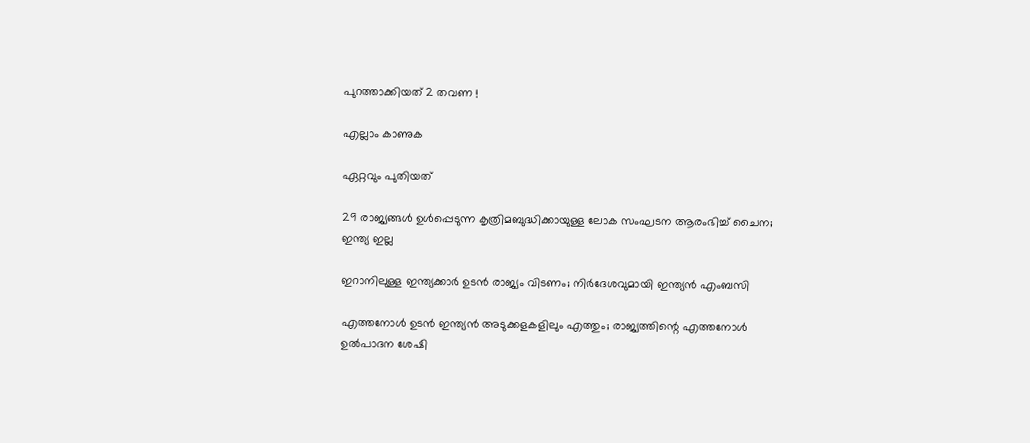പുറത്താക്കിയത് 2 തവണ !

എല്ലാം കാണുക

ഏറ്റവും പുതിയത്

29 രാജ്യങ്ങള്‍ ഉള്‍പ്പെടുന്ന കൃത്രിമബുദ്ധിക്കായുള്ള ലോക സംഘടന ആരംഭിച്ച് ചൈന; ഇന്ത്യ ഇല്ല

ഇറാനിലുള്ള ഇന്ത്യക്കാര്‍ ഉടന്‍ രാജ്യം വിടണം; നിര്‍ദേശവുമായി ഇന്ത്യന്‍ എംബസി

എത്തനോള്‍ ഉടന്‍ ഇന്ത്യന്‍ അടുക്കളകളിലും എത്തും; രാജ്യത്തിന്റെ എത്തനോള്‍ ഉല്‍പാദന ശേഷി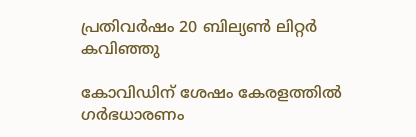പ്രതിവര്‍ഷം 20 ബില്യണ്‍ ലിറ്റര്‍ കവിഞ്ഞു

കോവിഡിന് ശേഷം കേരളത്തില്‍ ഗര്‍ഭധാരണം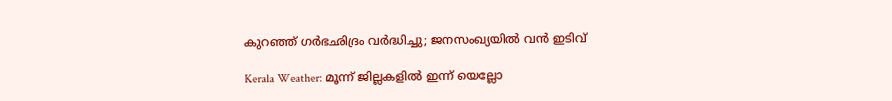കുറഞ്ഞ് ഗര്‍ഭഛിദ്രം വര്‍ദ്ധിച്ചു; ജനസംഖ്യയില്‍ വന്‍ ഇടിവ്

Kerala Weather: മൂന്ന് ജില്ലകളിൽ ഇന്ന് യെല്ലോ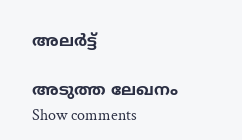അലർട്ട്

അടുത്ത ലേഖനം
Show comments